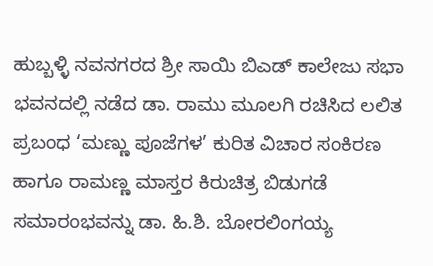ಹುಬ್ಬಳ್ಳಿ ನವನಗರದ ಶ್ರೀ ಸಾಯಿ ಬಿಎಡ್ ಕಾಲೇಜು ಸಭಾ ಭವನದಲ್ಲಿ ನಡೆದ ಡಾ. ರಾಮು ಮೂಲಗಿ ರಚಿಸಿದ ಲಲಿತ ಪ್ರಬಂಧ ‘ಮಣ್ಣು ಪೂಜೆಗಳ’ ಕುರಿತ ವಿಚಾರ ಸಂಕಿರಣ ಹಾಗೂ ರಾಮಣ್ಣ ಮಾಸ್ತರ ಕಿರುಚಿತ್ರ ಬಿಡುಗಡೆ ಸಮಾರಂಭವನ್ನು ಡಾ. ಹಿ.ಶಿ. ಬೋರಲಿಂಗಯ್ಯ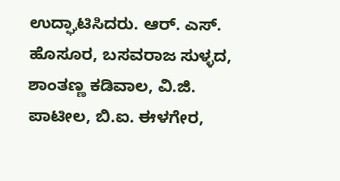ಉದ್ಘಾಟಿಸಿದರು. ಆರ್. ಎಸ್. ಹೊಸೂರ, ಬಸವರಾಜ ಸುಳ್ಳದ, ಶಾಂತಣ್ಣ ಕಡಿವಾಲ, ವಿ.ಜಿ. ಪಾಟೀಲ, ಬಿ.ಐ. ಈಳಗೇರ,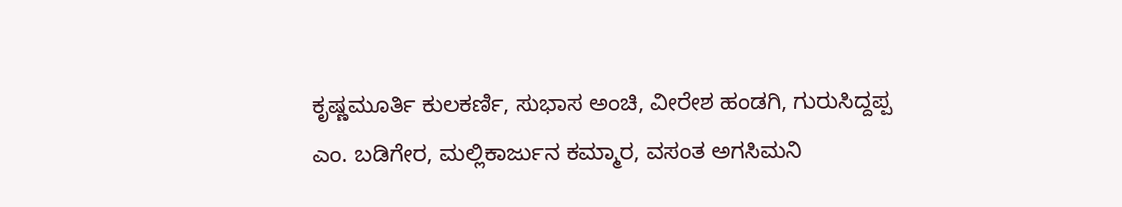ಕೃಷ್ಣಮೂರ್ತಿ ಕುಲಕರ್ಣಿ, ಸುಭಾಸ ಅಂಚಿ, ವೀರೇಶ ಹಂಡಗಿ, ಗುರುಸಿದ್ದಪ್ಪ ಎಂ. ಬಡಿಗೇರ, ಮಲ್ಲಿಕಾರ್ಜುನ ಕಮ್ಮಾರ, ವಸಂತ ಅಗಸಿಮನಿ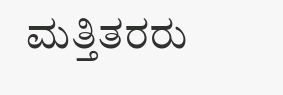ಮತ್ತಿತರರು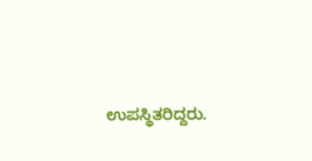ಉಪಸ್ಥಿತರಿದ್ದರು.